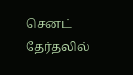செனட் தேர்தலில்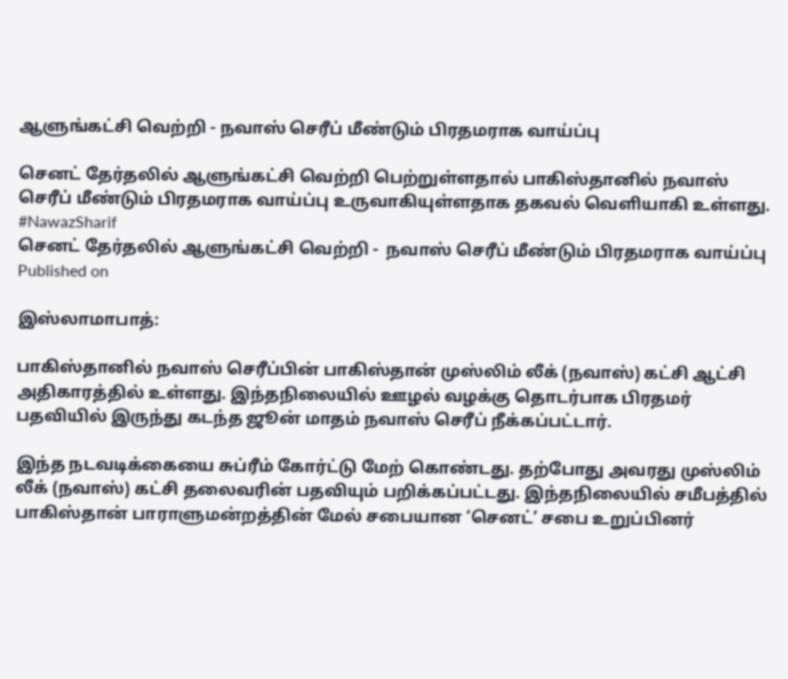ஆளுங்கட்சி வெற்றி - நவாஸ் செரீப் மீண்டும் பிரதமராக வாய்ப்பு

செனட் தேர்தலில் ஆளுங்கட்சி வெற்றி பெற்றுள்ளதால் பாகிஸ்தானில் நவாஸ் செரீப் மீண்டும் பிரதமராக வாய்ப்பு உருவாகியுள்ளதாக தகவல் வெளியாகி உள்ளது. #NawazSharif
செனட் தேர்தலில் ஆளுங்கட்சி வெற்றி -  நவாஸ் செரீப் மீண்டும் பிரதமராக வாய்ப்பு
Published on

இஸ்லாமாபாத்:

பாகிஸ்தானில் நவாஸ் செரீப்பின் பாகிஸ்தான் முஸ்லிம் லீக் (நவாஸ்) கட்சி ஆட்சி அதிகாரத்தில் உள்ளது. இந்தநிலையில் ஊழல் வழக்கு தொடர்பாக பிரதமர் பதவியில் இருந்து கடந்த ஜூன் மாதம் நவாஸ் செரீப் நீக்கப்பட்டார்.

இந்த நடவடிக்கையை சுப்ரீம் கோர்ட்டு மேற் கொண்டது. தற்போது அவரது முஸ்லிம் லீக் (நவாஸ்) கட்சி தலைவரின் பதவியும் பறிக்கப்பட்டது. இந்தநிலையில் சமீபத்தில் பாகிஸ்தான் பாராளுமன்றத்தின் மேல் சபையான ‘செனட்’ சபை உறுப்பினர்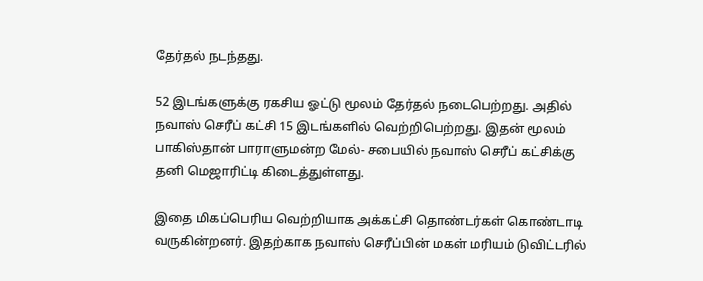தேர்தல் நடந்தது.

52 இடங்களுக்கு ரகசிய ஓட்டு மூலம் தேர்தல் நடைபெற்றது. அதில் நவாஸ் செரீப் கட்சி 15 இடங்களில் வெற்றிபெற்றது. இதன் மூலம் பாகிஸ்தான் பாராளுமன்ற மேல்- சபையில் நவாஸ் செரீப் கட்சிக்கு தனி மெஜாரிட்டி கிடைத்துள்ளது.

இதை மிகப்பெரிய வெற்றியாக அக்கட்சி தொண்டர்கள் கொண்டாடி வருகின்றனர். இதற்காக நவாஸ் செரீப்பின் மகள் மரியம் டுவிட்டரில்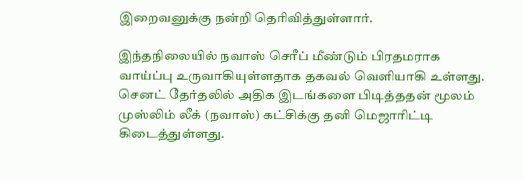இறைவனுக்கு நன்றி தெரிவித்துள்ளார்.

இந்தநிலையில் நவாஸ் செரீப் மீண்டும் பிரதமராக வாய்ப்பு உருவாகியுள்ளதாக தகவல் வெளியாகி உள்ளது. செனட் தேர்தலில் அதிக இடங்களை பிடித்ததன் மூலம் முஸ்லிம் லீக் (நவாஸ்) கட்சிக்கு தனி மெஜாரிட்டி கிடைத்துள்ளது.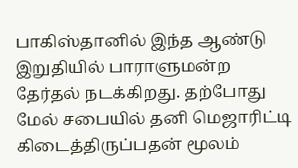பாகிஸ்தானில் இந்த ஆண்டு இறுதியில் பாராளுமன்ற தேர்தல் நடக்கிறது. தற்போது மேல் சபையில் தனி மெஜாரிட்டி கிடைத்திருப்பதன் மூலம்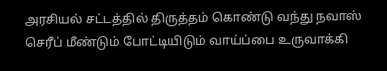அரசியல் சட்டத்தில் திருத்தம் கொண்டு வந்து நவாஸ் செரீப் மீண்டும் போட்டியிடும் வாய்ப்பை உருவாக்கி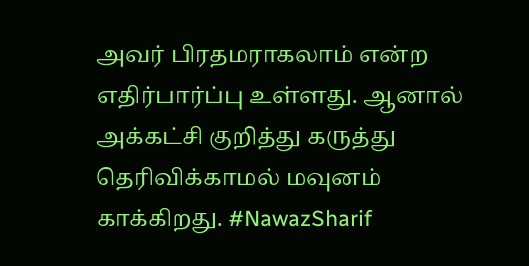அவர் பிரதமராகலாம் என்ற எதிர்பார்ப்பு உள்ளது. ஆனால் அக்கட்சி குறித்து கருத்து தெரிவிக்காமல் மவுனம் காக்கிறது. #NawazSharif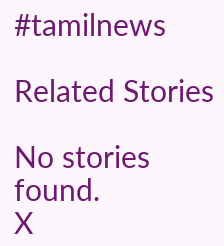#tamilnews

Related Stories

No stories found.
X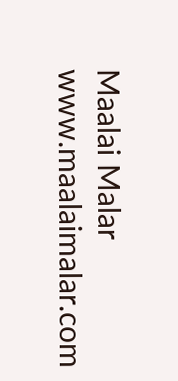Maalai Malar
www.maalaimalar.com